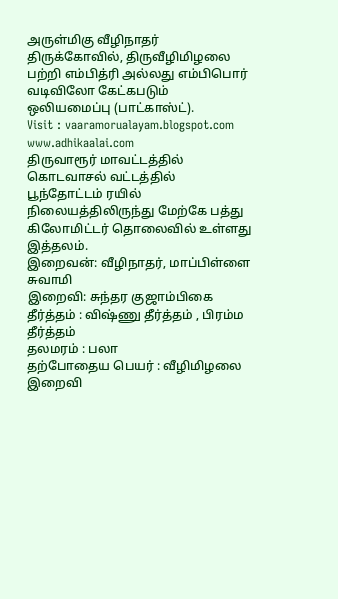அருள்மிகு வீழிநாதர் திருக்கோவில், திருவீழிமிழலை பற்றி எம்பித்ரி அல்லது எம்பிபொர் வடிவிலோ கேட்கபடும் ஒலியமைப்பு (பாட்காஸ்ட்).
Visit : vaaramorualayam.blogspot.com
www.adhikaalai.com
திருவாரூர் மாவட்டத்தில் கொடவாசல் வட்டத்தில் பூந்தோட்டம் ரயில் நிலையத்திலிருந்து மேற்கே பத்து கிலோமிட்டர் தொலைவில் உள்ளது இத்தலம்.
இறைவன்: வீழிநாதர், மாப்பிள்ளை சுவாமி
இறைவி: சுந்தர குஜாம்பிகை
தீர்த்தம் : விஷ்ணு தீர்த்தம் , பிரம்ம தீர்த்தம்
தலமரம் : பலா
தற்போதைய பெயர் : வீழிமிழலை
இறைவி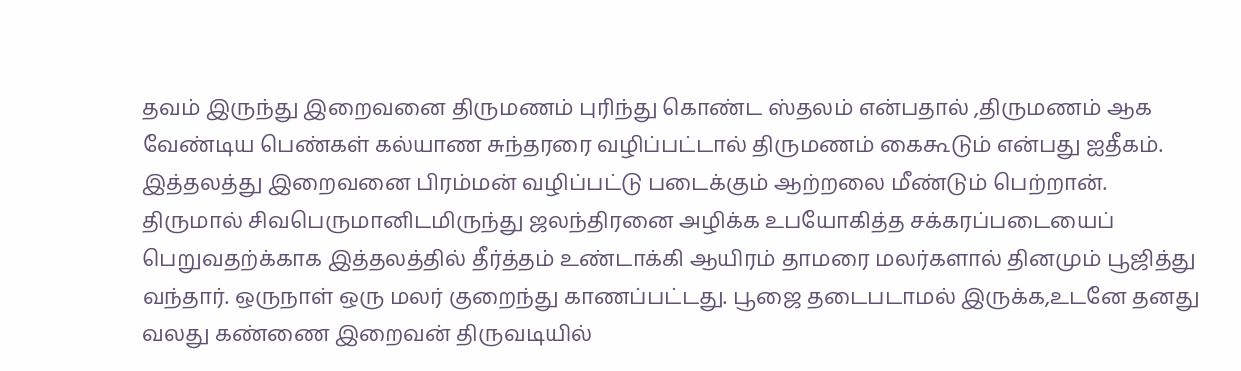தவம் இருந்து இறைவனை திருமணம் புரிந்து கொண்ட ஸ்தலம் என்பதால் ,திருமணம் ஆக வேண்டிய பெண்கள் கல்யாண சுந்தரரை வழிப்பட்டால் திருமணம் கைகூடும் என்பது ஐதீகம். இத்தலத்து இறைவனை பிரம்மன் வழிப்பட்டு படைக்கும் ஆற்றலை மீண்டும் பெற்றான். திருமால் சிவபெருமானிடமிருந்து ஜலந்திரனை அழிக்க உபயோகித்த சக்கரப்படையைப் பெறுவதற்க்காக இத்தலத்தில் தீர்த்தம் உண்டாக்கி ஆயிரம் தாமரை மலர்களால் தினமும் பூஜித்து வந்தார். ஒருநாள் ஒரு மலர் குறைந்து காணப்பட்டது. பூஜை தடைபடாமல் இருக்க,உடனே தனது வலது கண்ணை இறைவன் திருவடியில்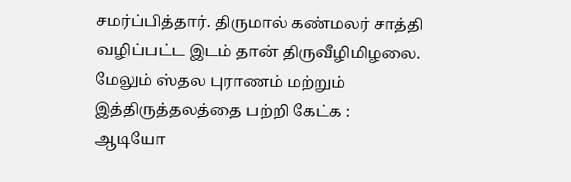சமர்ப்பித்தார். திருமால் கண்மலர் சாத்தி வழிப்பட்ட இடம் தான் திருவீழிமிழலை.
மேலும் ஸ்தல புராணம் மற்றும் இத்திருத்தலத்தை பற்றி கேட்க :
ஆடியோ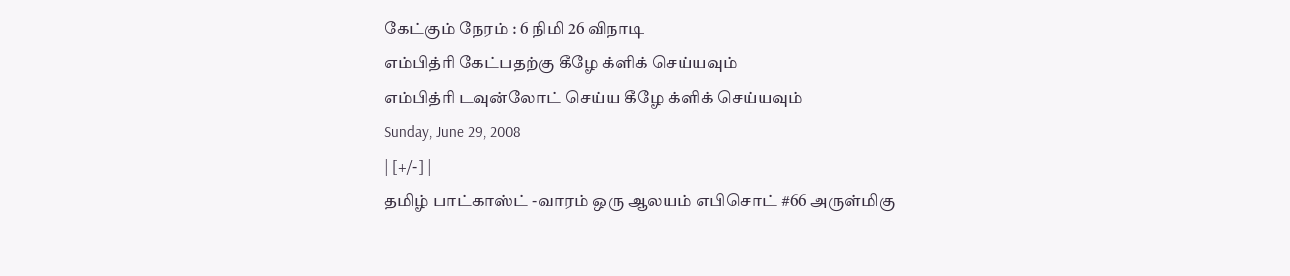கேட்கும் நேரம் : 6 நிமி 26 விநாடி
எம்பித்ரி கேட்பதற்கு கீழே க்ளிக் செய்யவும்
எம்பித்ரி டவுன்லோட் செய்ய கீழே க்ளிக் செய்யவும்
Sunday, June 29, 2008
| [+/-] |
தமிழ் பாட்காஸ்ட் -வாரம் ஒரு ஆலயம் எபிசொட் #66 அருள்மிகு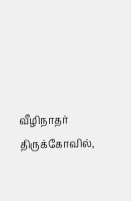வீழிநாதர் திருக்கோவில்,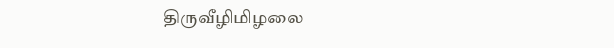திருவீழிமிழலை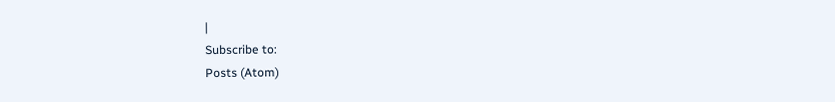|
Subscribe to:
Posts (Atom)